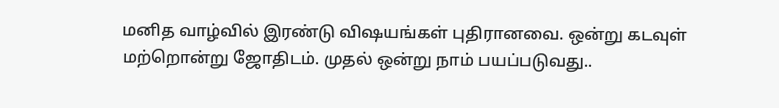மனித வாழ்வில் இரண்டு விஷயங்கள் புதிரானவை. ஒன்று கடவுள் மற்றொன்று ஜோதிடம். முதல் ஒன்று நாம் பயப்படுவது..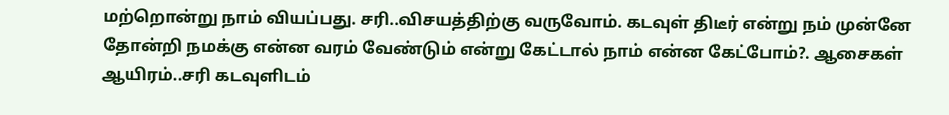மற்றொன்று நாம் வியப்பது. சரி..விசயத்திற்கு வருவோம். கடவுள் திடீர் என்று நம் முன்னே தோன்றி நமக்கு என்ன வரம் வேண்டும் என்று கேட்டால் நாம் என்ன கேட்போம்?. ஆசைகள் ஆயிரம்..சரி கடவுளிடம்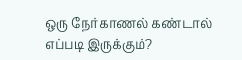ஒரு நேர்காணல் கண்டால் எப்படி இருக்கும்?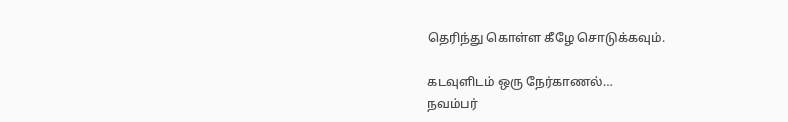தெரிந்து கொள்ள கீழே சொடுக்கவும்.

கடவுளிடம் ஒரு நேர்காணல்…
நவம்பர்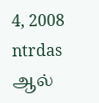4, 2008 ntrdas ஆல்